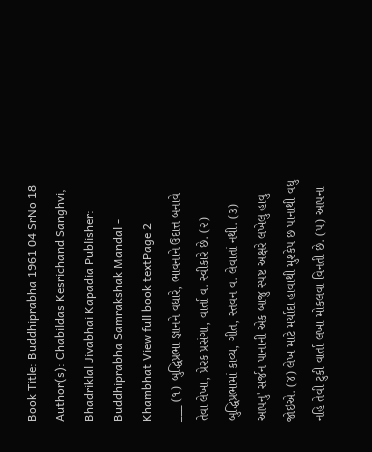Book Title: Buddhiprabha 1961 04 SrNo 18 Author(s): Chabildas Kesrichand Sanghvi, Bhadriklal Jivabhai Kapadia Publisher: Buddhiprabha Samrakshak Mandal - Khambhat View full book textPage 2
___ (૧) બુદ્ધિપ્રભા જ્ઞાનને વધારે, ભાવનાને ઉદાત્ત બનાવે તેવા લેખા, પ્રેરક પ્રસંગા, વાર્તા વ. સ્વીકારે છે. (૨) બુદ્ધિપ્રભામાં કાવ્ય, ગીત, સ્તવન વ. લેવાતાં નથી. (૩) આપનુ' સર્જન પાનાની એક બાજુ સ્પષ્ટ અક્ષરે લખેલુ હાવુ જોઇએ. (૪) લેખ માટે મર્યાદા હાવાથી મુશ્કેપ છ પાનાથી વધુ નહિ તેવી ટુકી વાર્તા લખા મોકલવા વિનતી છે. (૫) આપના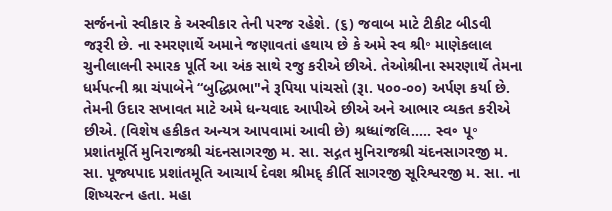સર્જનનો સ્વીકાર કે અસ્વીકાર તેની પરજ રહેશે. (૬) જવાબ માટે ટીકીટ બીડવી જરૂરી છે. ના સ્મરણાર્થે અમાને જણાવતાં હથાય છે કે અમે સ્વ શ્રી॰ માણેકલાલ ચુનીલાલની સ્મારક પૂર્તિ આ અંક સાથે રજુ કરીએ છીએ. તેઓશ્રીના સ્મરણાર્થે તેમના ધર્મપત્ની શ્રા ચંપાબેને “બુદ્ધિપ્રભા"ને રૂપિયા પાંચસો (રૂા. ૫૦૦-૦૦) અર્પણ કર્યા છે. તેમની ઉદાર સખાવત માટે અમે ધન્યવાદ આપીએ છીએ અને આભાર વ્યકત કરીએ છીએ. (વિશેષ હકીકત અન્યત્ર આપવામાં આવી છે) શ્રધ્ધાંજલિ..... સ્વ૰ પૂ॰ પ્રશાંતમૂર્તિ મુનિરાજશ્રી ચંદનસાગરજી મ. સા. સદ્ગત મુનિરાજશ્રી ચંદનસાગરજી મ. સા. પૂજ્યપાદ પ્રશાંતમૂતિ આચાર્ય દેવશ શ્રીમદ્ કીર્તિ સાગરજી સૂરિશ્વરજી મ. સા. ના શિષ્યરત્ન હતા. મહા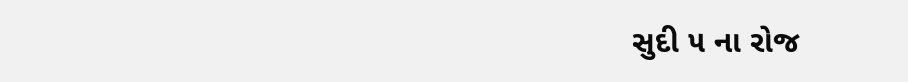સુદી ૫ ના રોજ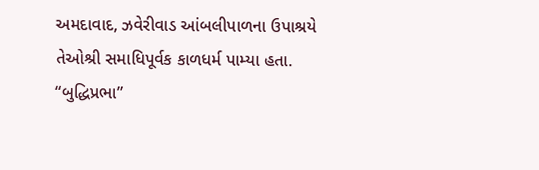અમદાવાદ, ઝવેરીવાડ આંબલીપાળના ઉપાશ્રયે તેઓશ્રી સમાધિપૂર્વક કાળધર્મ પામ્યા હતા. “બુદ્ધિપ્રભા”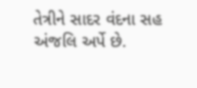તેત્રીને સાદર વંદના સહ અંજલિ અર્પે છે.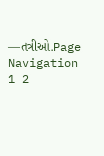—તત્રીઓ.Page Navigation
1 2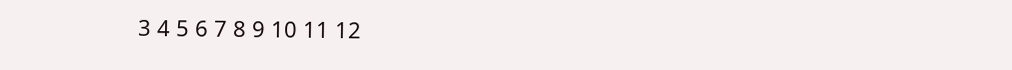3 4 5 6 7 8 9 10 11 12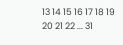13 14 15 16 17 18 19 20 21 22 ... 31